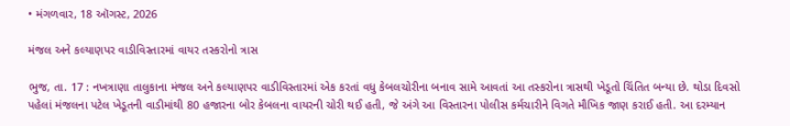• મંગળવાર, 18 ઑગસ્ટ, 2026

મંજલ અને કલ્યાણપર વાડીવિસ્તારમાં વાયર તસ્કરોનો ત્રાસ

ભુજ, તા. 17 : નખત્રાણા તાલુકાના મંજલ અને કલ્યાણપર વાડીવિસ્તારમાં એક કરતાં વધુ કેબલચોરીના બનાવ સામે આવતાં આ તસ્કરોના ત્રાસથી ખેડૂતો ચિંતિત બન્યા છે. થોડા દિવસો પહેલાં મંજલના પટેલ ખેડૂતની વાડીમાંથી 80 હજારના બોર કેબલના વાયરની ચોરી થઈ હતી, જે અંગે આ વિસ્તારના પોલીસ કર્મચારીને વિગતે મૌખિક જાણ કરાઈ હતી. આ દરમ્યાન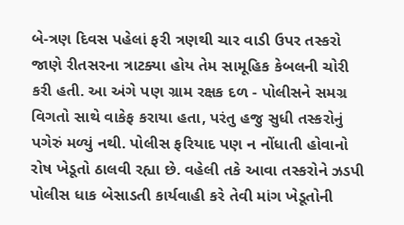બે-ત્રણ દિવસ પહેલાં ફરી ત્રણથી ચાર વાડી ઉપર તસ્કરો જાણે રીતસરના ત્રાટક્યા હોય તેમ સામૂહિક કેબલની ચોરી કરી હતી. આ અંગે પણ ગ્રામ રક્ષક દળ - પોલીસને સમગ્ર વિગતો સાથે વાકેફ કરાયા હતા, પરંતુ હજુ સુધી તસ્કરોનું પગેરું મળ્યું નથી. પોલીસ ફરિયાદ પણ ન નોંધાતી હોવાનો રોષ ખેડૂતો ઠાલવી રહ્યા છે. વહેલી તકે આવા તસ્કરોને ઝડપી પોલીસ ધાક બેસાડતી કાર્યવાહી કરે તેવી માંગ ખેડૂતોની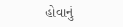હોવાનું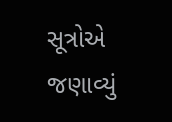સૂત્રોએ જણાવ્યું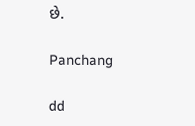છે.

Panchang

dd